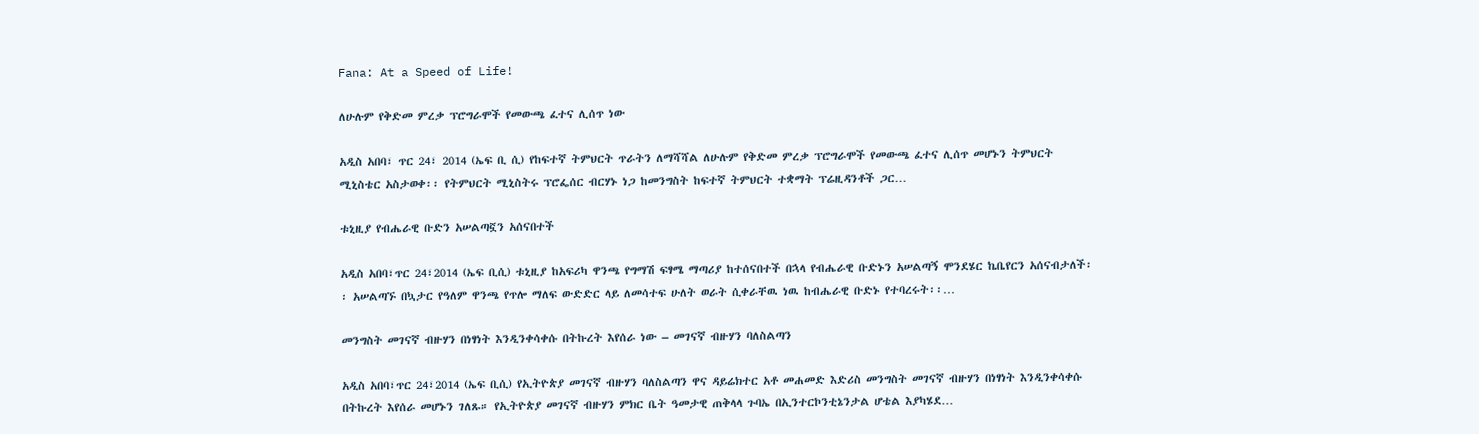Fana: At a Speed of Life!

ለሁሉም የቅድመ ምረቃ ፕሮግራሞች የመውጫ ፈተና ሊሰጥ ነው

አዲስ አበባ፣ ጥር 24፣ 2014 (ኤፍ ቢ ሲ) የከፍተኛ ትምህርት ጥራትን ለማሻሻል ለሁሉም የቅድመ ምረቃ ፕሮግራሞች የመውጫ ፈተና ሊሰጥ መሆኑን ትምህርት ሚኒስቴር አስታወቀ፡፡ የትምህርት ሚኒስትሩ ፕሮፌሰር ብርሃኑ ነጋ ከመንግስት ከፍተኛ ትምህርት ተቋማት ፕሬዚዳንቶች ጋር…

ቱኒዚያ የብሔራዊ ቡድን አሠልጣኟን አሰናበተች

አዲስ አበባ፣ጥር 24፣2014 (ኤፍ ቢሲ) ቱኒዚያ ከአፍሪካ ዋንጫ የግማሽ ፍፃሜ ማጣሪያ ከተሰናበተች በኋላ የብሔራዊ ቡድኑን አሠልጣኝ ሞንደሄር ኬቤየርን አሰናብታለች፡፡ አሠልጣኙ በኳታር የዓለም ዋንጫ የጥሎ ማለፍ ውድድር ላይ ለመሳተፍ ሁለት ወራት ሲቀራቸዉ ነዉ ከብሔራዊ ቡድኑ የተባረሩት፡፡…

መንግስት መገናኛ ብዙሃን በነፃነት እንዲንቀሳቀሱ በትኩረት እየሰራ ነው – መገናኛ ብዙሃን ባለስልጣን

አዲስ አበባ፣ጥር 24፣2014 (ኤፍ ቢሲ) የኢትዮጵያ መገናኛ ብዙሃን ባለስልጣን ዋና ዳይሬክተር አቶ መሐመድ እድሪስ መንግስት መገናኛ ብዙሃን በነፃነት እንዲንቀሳቀሱ በትኩረት እየሰራ መሆኑን ገለጹ። የኢትዮጵያ መገናኛ ብዙሃን ምክር ቤት ዓመታዊ ጠቅላላ ጉባኤ በኢንተርኮንቲኔንታል ሆቴል እያካሄደ…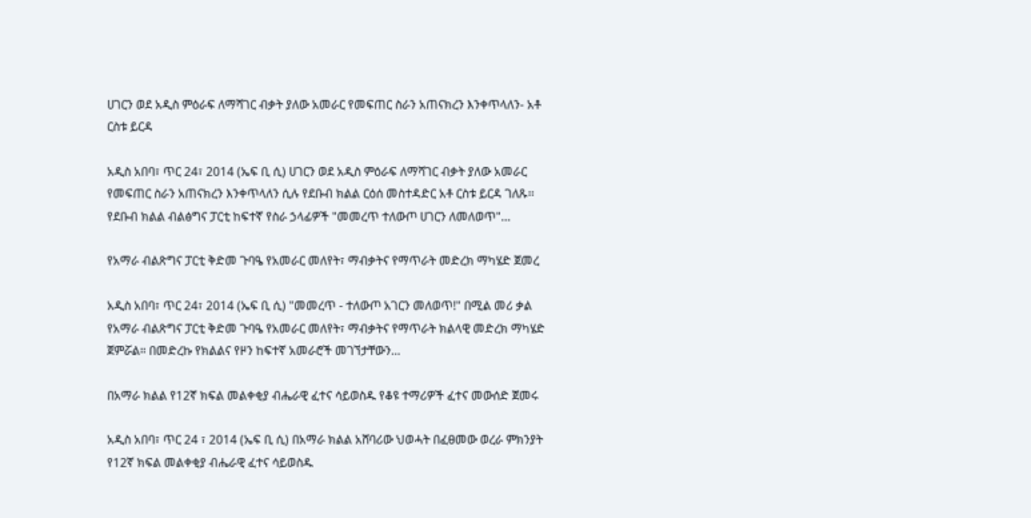ሀገርን ወደ አዲስ ምዕራፍ ለማሻገር ብቃት ያለው አመራር የመፍጠር ስራን አጠናክረን እንቀጥላለን- አቶ ርስቱ ይርዳ

አዲስ አበባ፣ ጥር 24፣ 2014 (ኤፍ ቢ ሲ) ሀገርን ወደ አዲስ ምዕራፍ ለማሻገር ብቃት ያለው አመራር የመፍጠር ስራን አጠናክረን እንቀጥላለን ሲሉ የደቡብ ክልል ርዕሰ መስተዳድር አቶ ርስቱ ይርዳ ገለጹ፡፡ የደቡብ ክልል ብልፅግና ፓርቲ ከፍተኛ የስራ ኃላፊዎች "መመረጥ ተለውጦ ሀገርን ለመለወጥ"…

የአማራ ብልጽግና ፓርቲ ቅድመ ጉባዔ የአመራር መለየት፣ ማብቃትና የማጥራት መድረክ ማካሄድ ጀመረ

አዲስ አበባ፣ ጥር 24፣ 2014 (ኤፍ ቢ ሲ) "መመረጥ - ተለውጦ አገርን መለወጥ!" በሚል መሪ ቃል የአማራ ብልጽግና ፓርቲ ቅድመ ጉባዔ የአመራር መለየት፣ ማብቃትና የማጥራት ክልላዊ መድረክ ማካሄድ ጀምሯል። በመድረኩ የክልልና የዞን ከፍተኛ አመራሮች መገኘታቸውን…

በአማራ ክልል የ12ኛ ክፍል መልቀቂያ ብሔራዊ ፈተና ሳይወስዱ የቆዩ ተማሪዎች ፈተና መውሰድ ጀመሩ

አዲስ አበባ፣ ጥር 24 ፣ 2014 (ኤፍ ቢ ሲ) በአማራ ክልል አሸባሪው ህወሓት በፈፀመው ወረራ ምክንያት የ12ኛ ክፍል መልቀቂያ ብሔራዊ ፈተና ሳይወስዱ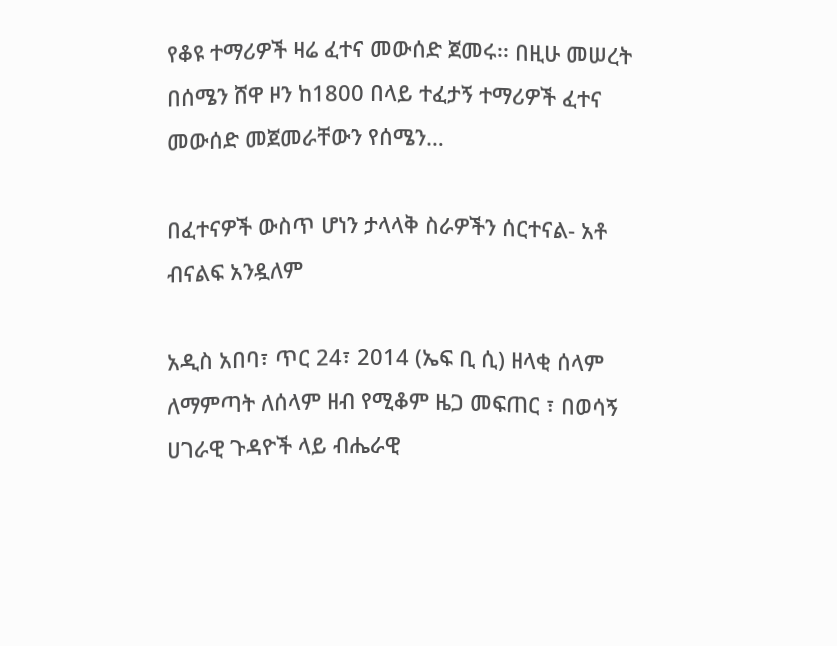የቆዩ ተማሪዎች ዛሬ ፈተና መውሰድ ጀመሩ፡፡ በዚሁ መሠረት በሰሜን ሸዋ ዞን ከ1800 በላይ ተፈታኝ ተማሪዎች ፈተና መውሰድ መጀመራቸውን የሰሜን…

በፈተናዎች ውስጥ ሆነን ታላላቅ ስራዎችን ሰርተናል- አቶ ብናልፍ አንዷለም

አዲስ አበባ፣ ጥር 24፣ 2014 (ኤፍ ቢ ሲ) ዘላቂ ሰላም ለማምጣት ለሰላም ዘብ የሚቆም ዜጋ መፍጠር ፣ በወሳኝ ሀገራዊ ጉዳዮች ላይ ብሔራዊ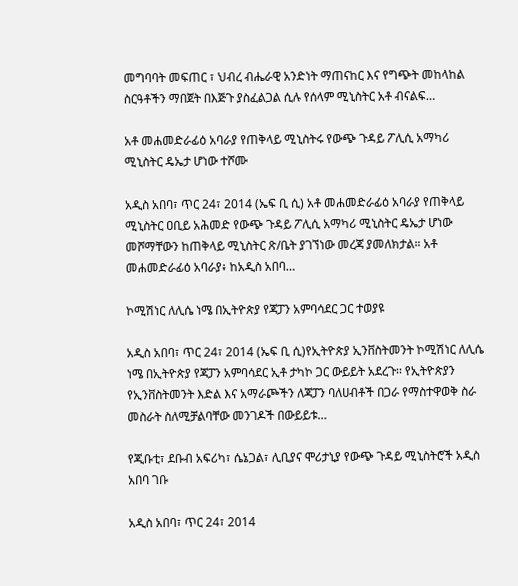መግባባት መፍጠር ፣ ህብረ ብሔራዊ አንድነት ማጠናከር እና የግጭት መከላከል ስርዓቶችን ማበጀት በእጅጉ ያስፈልጋል ሲሉ የሰላም ሚኒስትር አቶ ብናልፍ…

አቶ መሐመድራፊዕ አባራያ የጠቅላይ ሚኒስትሩ የውጭ ጉዳይ ፖሊሲ አማካሪ ሚኒስትር ዴኤታ ሆነው ተሾሙ

አዲስ አበባ፣ ጥር 24፣ 2014 (ኤፍ ቢ ሲ) አቶ መሐመድራፊዕ አባራያ የጠቅላይ ሚኒስትር ዐቢይ አሕመድ የውጭ ጉዳይ ፖሊሲ አማካሪ ሚኒስትር ዴኤታ ሆነው መሾማቸውን ከጠቅላይ ሚኒስትር ጽ/ቤት ያገኘነው መረጃ ያመለክታል። አቶ መሐመድራፊዕ አባራያ፥ ከአዲስ አበባ…

ኮሚሽነር ለሊሴ ነሜ በኢትዮጵያ የጃፓን አምባሳደር ጋር ተወያዩ

አዲስ አበባ፣ ጥር 24፣ 2014 (ኤፍ ቢ ሲ)የኢትዮጵያ ኢንቨስትመንት ኮሚሽነር ለሊሴ ነሜ በኢትዮጵያ የጃፓን አምባሳደር ኢቶ ታካኮ ጋር ውይይት አደረጉ፡፡ የኢትዮጵያን የኢንቨስትመንት እድል እና አማራጮችን ለጃፓን ባለሀብቶች በጋራ የማስተዋወቅ ስራ መስራት ስለሚቻልባቸው መንገዶች በውይይቱ…

የጂቡቲ፣ ደቡብ አፍሪካ፣ ሴኔጋል፣ ሊቢያና ሞሪታኒያ የውጭ ጉዳይ ሚኒስትሮች አዲስ አበባ ገቡ

አዲስ አበባ፣ ጥር 24፣ 2014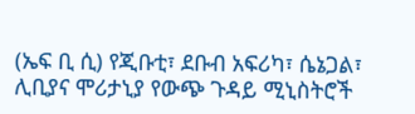(ኤፍ ቢ ሲ) የጂቡቲ፣ ደቡብ አፍሪካ፣ ሴኔጋል፣ ሊቢያና ሞሪታኒያ የውጭ ጉዳይ ሚኒስትሮች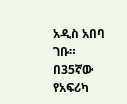አዲስ አበባ ገቡ። በ35ኛው የአፍሪካ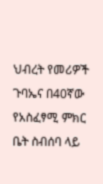ህብረት የመሪዎች ጉባኤና በ40ኛው የአስፈፃሚ ምክር ቤት ስብሰባ ላይ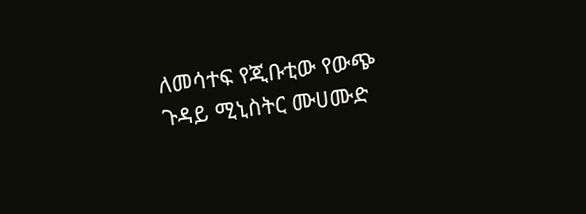ለመሳተፍ የጂቡቲው የውጭ ጉዳይ ሚኒስትር ሙሀሙድ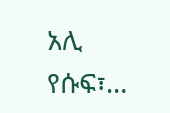አሊ የሱፍ፣…